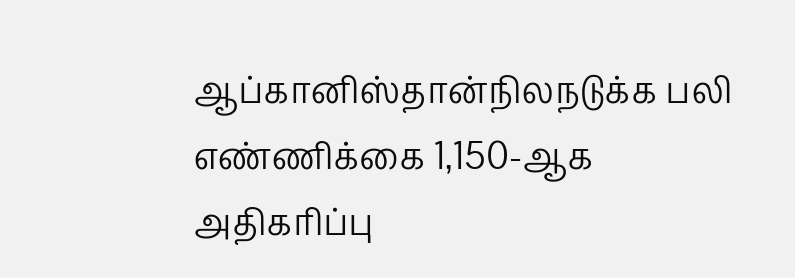ஆப்கானிஸ்தான்நிலநடுக்க பலி எண்ணிக்கை 1,150-ஆக அதிகரிப்பு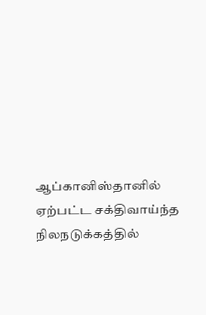ஆப்கானிஸ்தானில் ஏற்பட்ட சக்திவாய்ந்த நிலநடுக்கத்தில்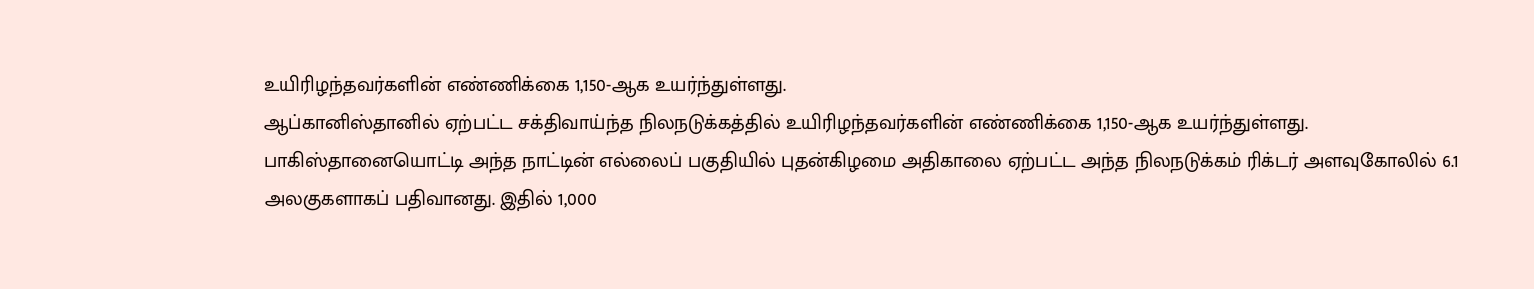உயிரிழந்தவர்களின் எண்ணிக்கை 1,150-ஆக உயர்ந்துள்ளது.
ஆப்கானிஸ்தானில் ஏற்பட்ட சக்திவாய்ந்த நிலநடுக்கத்தில் உயிரிழந்தவர்களின் எண்ணிக்கை 1,150-ஆக உயர்ந்துள்ளது.
பாகிஸ்தானையொட்டி அந்த நாட்டின் எல்லைப் பகுதியில் புதன்கிழமை அதிகாலை ஏற்பட்ட அந்த நிலநடுக்கம் ரிக்டர் அளவுகோலில் 6.1 அலகுகளாகப் பதிவானது. இதில் 1,000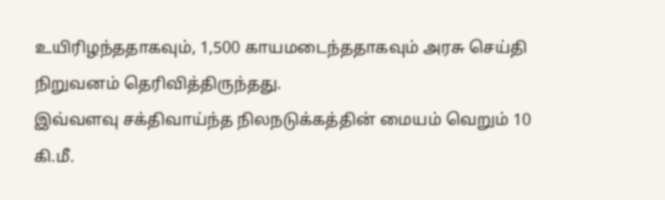உயிரிழந்ததாகவும், 1,500 காயமடைந்ததாகவும் அரசு செய்தி நிறுவனம் தெரிவித்திருந்தது.
இவ்வளவு சக்திவாய்ந்த நிலநடுக்கத்தின் மையம் வெறும் 10 கி.மீ.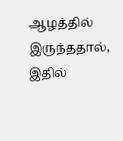ஆழத்தில் இருந்ததால், இதில்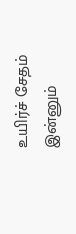உயிர்ச் சேதம் இன்னும்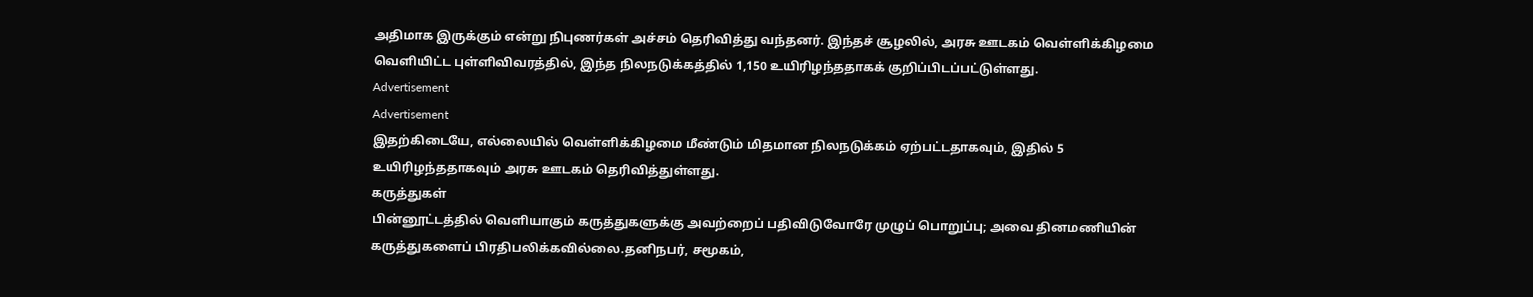அதிமாக இருக்கும் என்று நிபுணர்கள் அச்சம் தெரிவித்து வந்தனர். இந்தச் சூழலில், அரசு ஊடகம் வெள்ளிக்கிழமை வெளியிட்ட புள்ளிவிவரத்தில், இந்த நிலநடுக்கத்தில் 1,150 உயிரிழந்ததாகக் குறிப்பிடப்பட்டுள்ளது.
Advertisement
Advertisement
இதற்கிடையே, எல்லையில் வெள்ளிக்கிழமை மீண்டும் மிதமான நிலநடுக்கம் ஏற்பட்டதாகவும், இதில் 5 உயிரிழந்ததாகவும் அரசு ஊடகம் தெரிவித்துள்ளது.
கருத்துகள்
பின்னூட்டத்தில் வெளியாகும் கருத்துகளுக்கு அவற்றைப் பதிவிடுவோரே முழுப் பொறுப்பு; அவை தினமணியின் கருத்துகளைப் பிரதிபலிக்கவில்லை.தனிநபர், சமூகம்,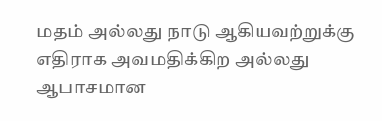மதம் அல்லது நாடு ஆகியவற்றுக்கு எதிராக அவமதிக்கிற அல்லது ஆபாசமான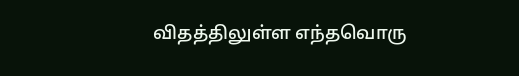விதத்திலுள்ள எந்தவொரு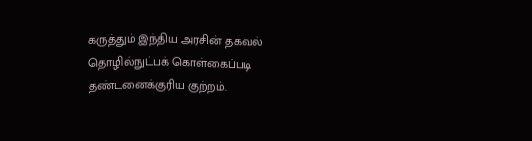கருத்தும் இந்திய அரசின் தகவல் தொழில்நுட்பக் கொள்கைப்படி தண்டனைக்குரிய குற்றம்.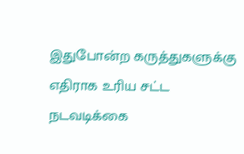இதுபோன்ற கருத்துகளுக்கு எதிராக உரிய சட்ட நடவடிக்கை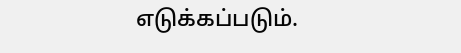எடுக்கப்படும்.